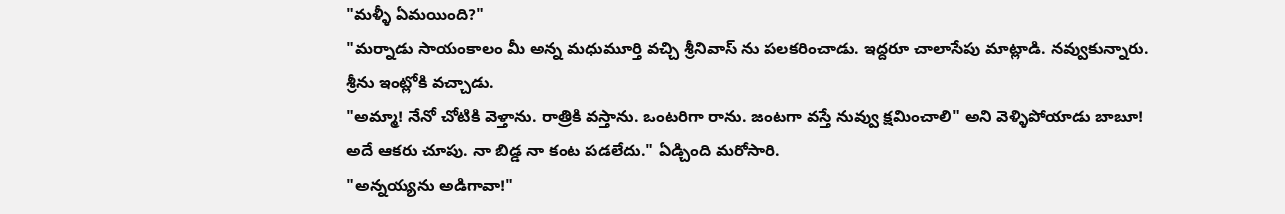"మళ్ళీ ఏమయింది?"
"మర్నాడు సాయంకాలం మీ అన్న మధుమూర్తి వచ్చి శ్రీనివాస్ ను పలకరించాడు. ఇద్దరూ చాలాసేపు మాట్లాడి. నవ్వుకున్నారు. శ్రీను ఇంట్లోకి వచ్చాడు.
"అమ్మా! నేనో చోటికి వెళ్తాను. రాత్రికి వస్తాను. ఒంటరిగా రాను. జంటగా వస్తే నువ్వు క్షమించాలి" అని వెళ్ళిపోయాడు బాబూ! అదే ఆకరు చూపు. నా బిడ్డ నా కంట పడలేదు." ఏడ్చింది మరోసారి.
"అన్నయ్యను అడిగావా!"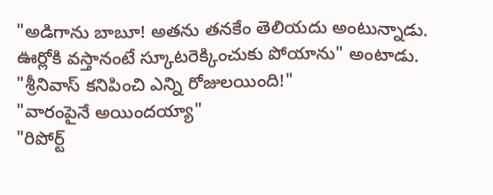"అడిగాను బాబూ! అతను తనకేం తెలియదు అంటున్నాడు. ఊర్లోకి వస్తానంటే స్కూటరెక్కించుకు పోయాను" అంటాడు.
"శ్రీనివాస్ కనిపించి ఎన్ని రోజులయింది!"
"వారంపైనే అయిందయ్యా"
"రిపోర్ట్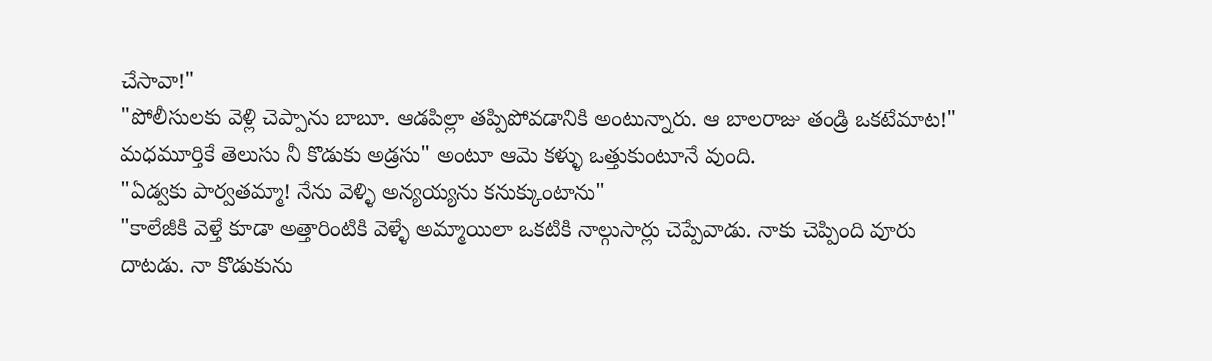చేసావా!"
"పోలీసులకు వెళ్లి చెప్పాను బాబూ. ఆడపిల్లా తప్పిపోవడానికి అంటున్నారు. ఆ బాలరాజు తండ్రి ఒకటేమాట!" మధమూర్తికే తెలుసు నీ కొడుకు అడ్రసు" అంటూ ఆమె కళ్ళు ఒత్తుకుంటూనే వుంది.
"ఏడ్వకు పార్వతమ్మా! నేను వెళ్ళి అన్యయ్యను కనుక్కుంటాను"
"కాలేజీకి వెళ్తే కూడా అత్తారింటికి వెళ్ళే అమ్మాయిలా ఒకటికి నాల్గుసార్లు చెప్పేవాడు. నాకు చెప్పింది వూరు దాటడు. నా కొడుకును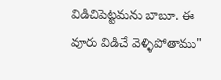విడిచిపెట్టమను బాబూ. ఈ వూరు విడిచే వెళ్ళిపోతాము"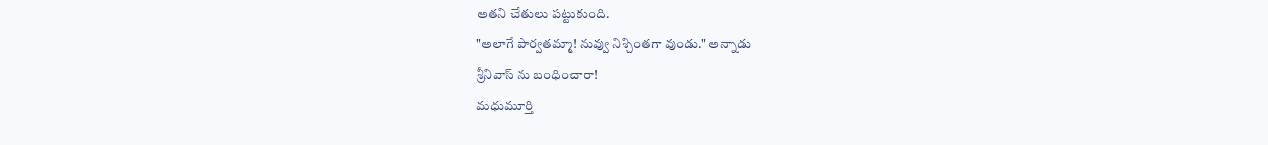అతని చేతులు పట్టుకుంది.
"అలాగే పార్వతమ్మా! నువ్వు నిశ్చింతగా వుండు." అన్నాడు
శ్రీనివాస్ ను బంధించారా!
మధుమూర్తి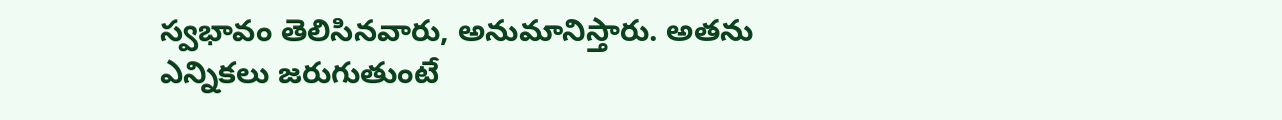స్వభావం తెలిసినవారు, అనుమానిస్తారు. అతను ఎన్నికలు జరుగుతుంటే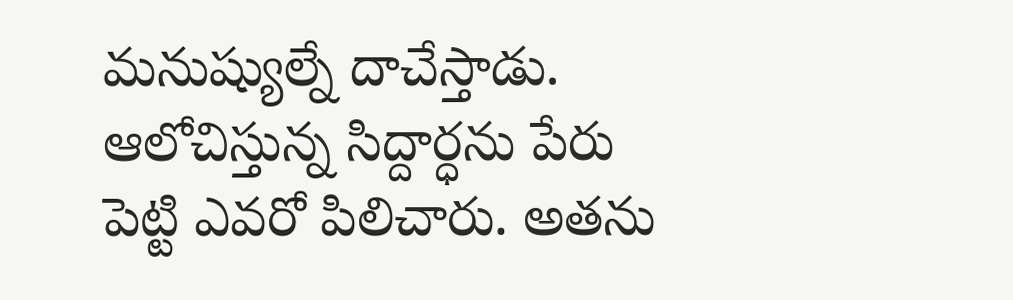మనుష్యుల్నే దాచేస్తాడు.
ఆలోచిస్తున్న సిద్దార్ధను పేరు పెట్టి ఎవరో పిలిచారు. అతను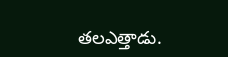తలఎత్తాడు.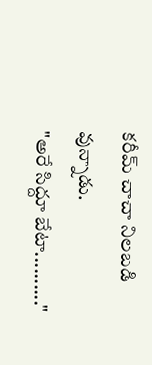కరీమ్ చాచా నిలబడి వున్నాడు.
"అరే సిద్దూ బేటా.........."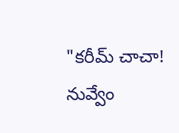"కరీమ్ చాచా! నువ్వేం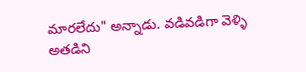మారలేదు" అన్నాడు. వడివడిగా వెళ్ళి అతడిని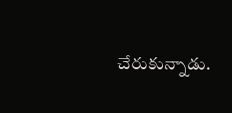చేరుకున్నాడు.